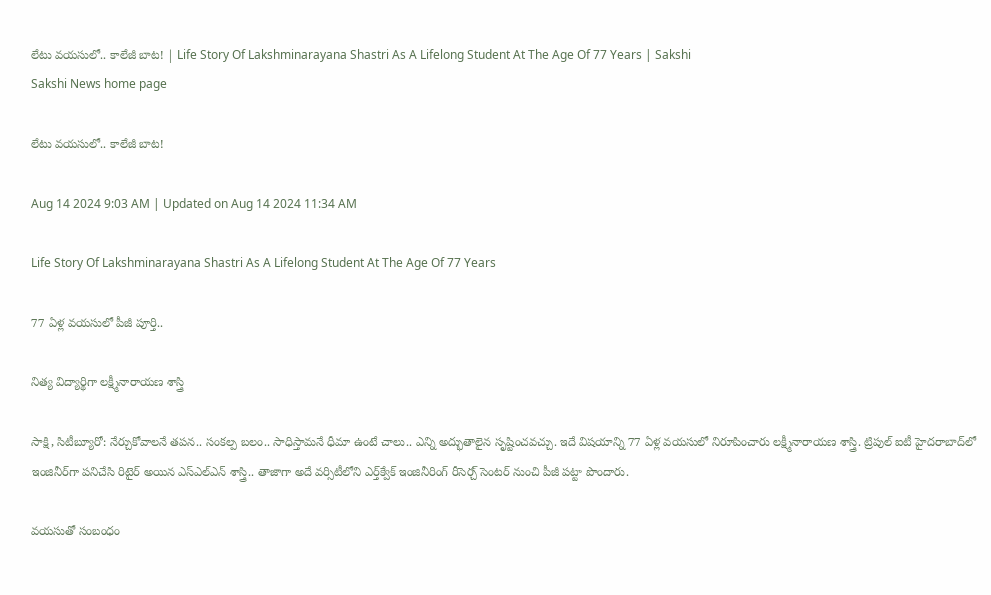లేటు వయసులో.. కాలేజీ బాట! | Life Story Of Lakshminarayana Shastri As A Lifelong Student At The Age Of 77 Years | Sakshi
Sakshi News home page

లేటు వయసులో.. కాలేజీ బాట!

Aug 14 2024 9:03 AM | Updated on Aug 14 2024 11:34 AM

Life Story Of Lakshminarayana Shastri As A Lifelong Student At The Age Of 77 Years

77 ఏళ్ల వయసులో పీజీ పూర్తి..

నిత్య విద్యార్థిగా లక్ష్మీనారాయణ శాస్త్రి

సాక్షి, సిటీబ్యూరో: నేర్చుకోవాలనే తపన.. సంకల్ప బలం.. సాధిస్తామనే ధీమా ఉంటే చాలు.. ఎన్ని అద్భుతాలైన సృష్టించవచ్చు. ఇదే విషయాన్ని 77 ఏళ్ల వయసులో నిరూపించారు లక్ష్మీనారాయణ శాస్త్రి. ట్రిపుల్‌ ఐటీ హైదరాబాద్‌లో ఇంజినీర్‌గా పనిచేసి రిటైర్‌ అయిన ఎస్‌ఎల్‌ఎన్‌ శాస్త్రి.. తాజాగా అదే వర్సిటీలోని ఎర్త్‌క్వేక్‌ ఇంజినీరింగ్‌ రీసెర్చ్‌ సెంటర్‌ నుంచి పీజీ పట్టా పొందారు.

వయసుతో సంబంధం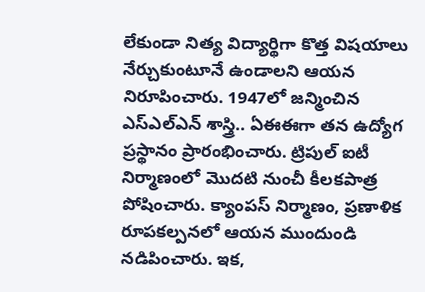లేకుండా నిత్య విద్యార్థిగా కొత్త విషయాలు నేర్చుకుంటూనే ఉండాలని ఆయన నిరూపించారు. 1947లో జన్మించిన ఎస్‌ఎల్‌ఎన్‌ శాస్త్రి.. ఏఈఈగా తన ఉద్యోగ ప్రస్థానం ప్రారంభించారు. ట్రిపుల్‌ ఐటీ నిర్మాణంలో మొదటి నుంచీ కీలకపాత్ర పోషించారు. క్యాంపస్‌ నిర్మాణం, ప్రణాళిక రూపకల్పనలో ఆయన ముందుండి నడిపించారు. ఇక,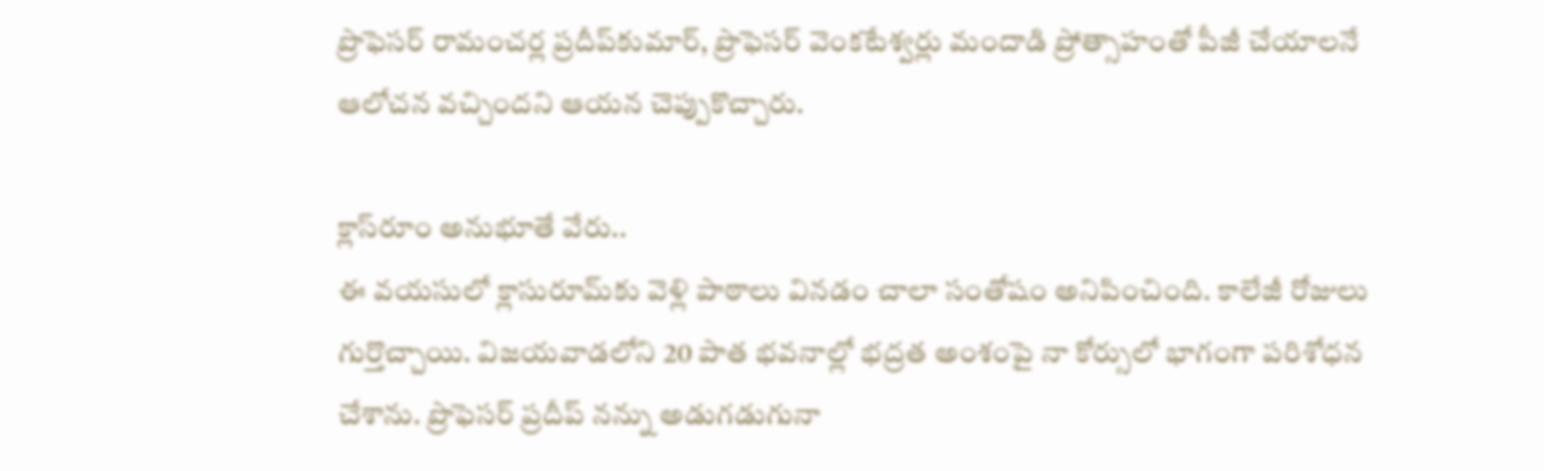ప్రొఫెసర్‌ రామంచర్ల ప్రదీప్‌కుమార్, ప్రొఫెసర్‌ వెంకటేశ్వర్లు మందాడి ప్రోత్సాహంతో పీజీ చేయాలనే ఆలోచన వచ్చిందని ఆయన చెప్పుకొచ్చారు.

క్లాస్‌రూం అనుభూతే వేరు..
ఈ వయసులో క్లాసురూమ్‌కు వెళ్లి పాఠాలు వినడం చాలా సంతోషం అనిపించింది. కాలేజీ రోజులు గుర్తొచ్చాయి. విజయవాడలోని 20 పాత భవనాల్లో భద్రత అంశంపై నా కోర్సులో భాగంగా పరిశోధన చేశాను. ప్రొఫెసర్‌ ప్రదీప్‌ నన్ను అడుగడుగునా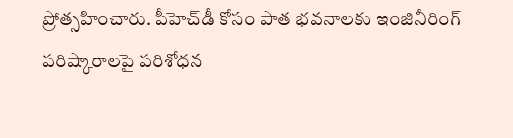ప్రోత్సహించారు. పీహెచ్‌డీ కోసం పాత భవనాలకు ఇంజినీరింగ్‌ పరిష్కారాలపై పరిశోధన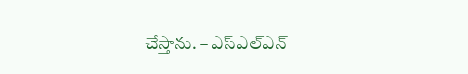చేస్తాను. – ఎస్‌ఎల్‌ఎన్‌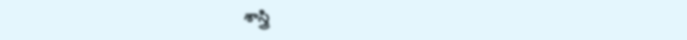శాస్త్రి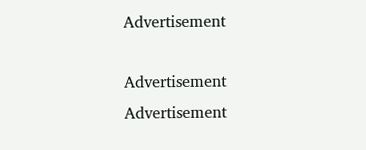Advertisement

Advertisement
Advertisement